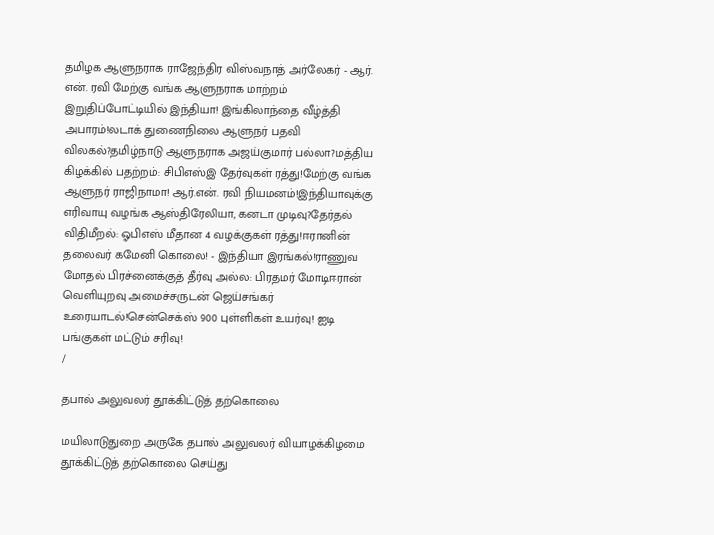தமிழக ஆளுநராக ராஜேந்திர விஸ்வநாத் அர்லேகர் - ஆர். என். ரவி மேற்கு வங்க ஆளுநராக மாற்றம் இறுதிப்போட்டியில் இந்தியா! இங்கிலாந்தை வீழ்த்தி அபாரம்!லடாக் துணைநிலை ஆளுநர் பதவி விலகல்?தமிழ்நாடு ஆளுநராக அஜய்குமார் பல்லா?மத்திய கிழக்கில் பதற்றம்: சிபிஎஸ்இ தேர்வுகள் ரத்து!மேற்கு வங்க ஆளுநர் ராஜிநாமா! ஆர்.என். ரவி நியமனம்!இந்தியாவுக்கு எரிவாயு வழங்க ஆஸ்திரேலியா, கனடா முடிவு?தேர்தல் விதிமீறல்: ஓபிஎஸ் மீதான 4 வழக்குகள் ரத்து!ஈரானின் தலைவர் கமேனி கொலை! - இந்தியா இரங்கல்!ராணுவ மோதல் பிரச்னைக்குத் தீர்வு அல்ல: பிரதமர் மோடிஈரான் வெளியுறவு அமைச்சருடன் ஜெய்சங்கர் உரையாடல்!சென்செக்ஸ் 900 புள்ளிகள் உயர்வு! ஐடி பங்குகள் மட்டும் சரிவு!
/

தபால் அலுவலர் தூக்கிட்டுத் தற்கொலை

மயிலாடுதுறை அருகே தபால் அலுவலர் வியாழக்கிழமை தூக்கிட்டுத் தற்கொலை செய்து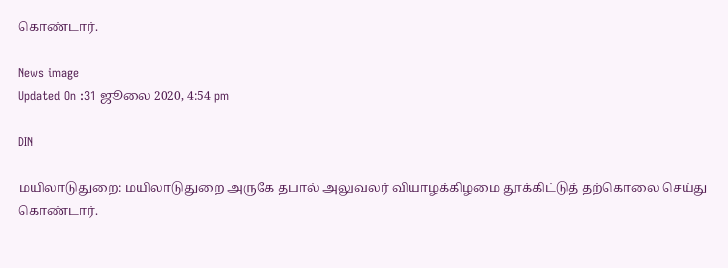கொண்டார்.

News image
Updated On :31 ஜூலை 2020, 4:54 pm

DIN

மயிலாடுதுறை: மயிலாடுதுறை அருகே தபால் அலுவலர் வியாழக்கிழமை தூக்கிட்டுத் தற்கொலை செய்து கொண்டார்.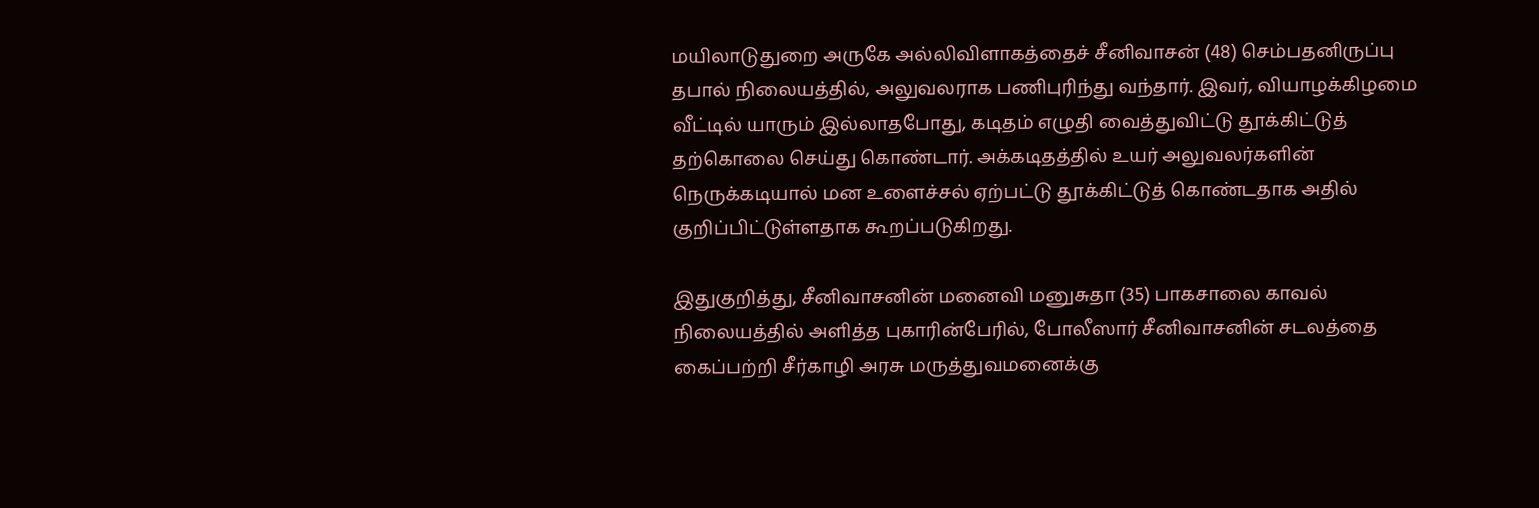மயிலாடுதுறை அருகே அல்லிவிளாகத்தைச் சீனிவாசன் (48) செம்பதனிருப்பு தபால் நிலையத்தில், அலுவலராக பணிபுரிந்து வந்தார். இவர், வியாழக்கிழமை வீட்டில் யாரும் இல்லாதபோது, கடிதம் எழுதி வைத்துவிட்டு தூக்கிட்டுத் தற்கொலை செய்து கொண்டார். அக்கடிதத்தில் உயர் அலுவலர்களின் நெருக்கடியால் மன உளைச்சல் ஏற்பட்டு தூக்கிட்டுத் கொண்டதாக அதில் குறிப்பிட்டுள்ளதாக கூறப்படுகிறது.

இதுகுறித்து, சீனிவாசனின் மனைவி மனுசுதா (35) பாகசாலை காவல் நிலையத்தில் அளித்த புகாரின்பேரில், போலீஸார் சீனிவாசனின் சடலத்தை கைப்பற்றி சீர்காழி அரசு மருத்துவமனைக்கு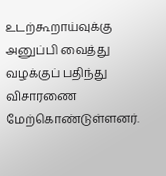உடற்கூறாய்வுக்கு அனுப்பி வைத்து வழக்குப் பதிந்து விசாரணை மேற்கொண்டுள்ளனர்.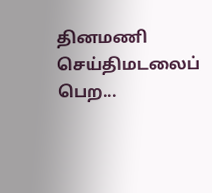தினமணி செய்திமடலைப் பெற...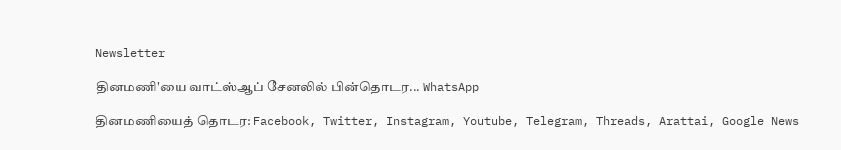Newsletter

தினமணி'யை வாட்ஸ்ஆப் சேனலில் பின்தொடர... WhatsApp

தினமணியைத் தொடர: Facebook, Twitter, Instagram, Youtube, Telegram, Threads, Arattai, Google News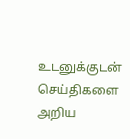உடனுக்குடன் செய்திகளை அறிய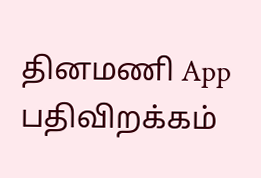தினமணி App பதிவிறக்கம்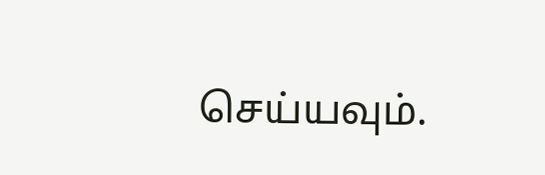செய்யவும்.